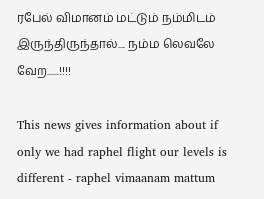ரபேல் விமானம் மட்டும் நம்மிடம் இருந்திருந்தால்.... நம்ம லெவலே வேற......!!!!

This news gives information about if only we had raphel flight our levels is different - raphel vimaanam mattum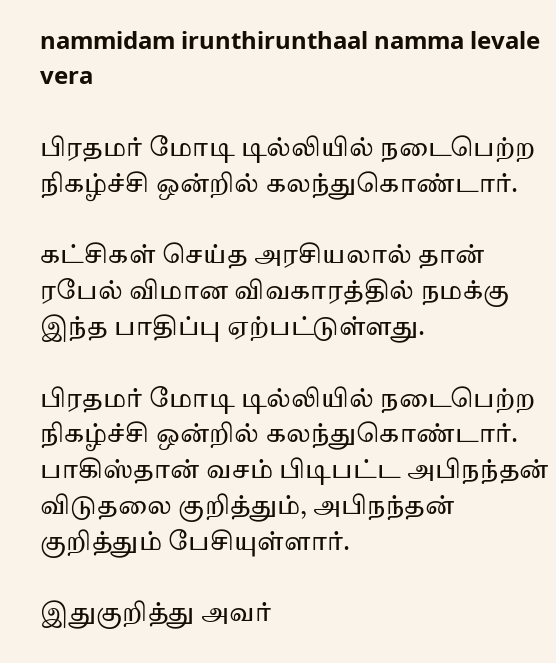nammidam irunthirunthaal namma levale vera

பிரதமர் மோடி டில்லியில் நடைபெற்ற நிகழ்ச்சி ஒன்றில் கலந்துகொண்டார்.

கட்சிகள் செய்த அரசியலால் தான் ரபேல் விமான விவகாரத்தில் நமக்கு இந்த பாதிப்பு ஏற்பட்டுள்ளது.

பிரதமர் மோடி டில்லியில் நடைபெற்ற நிகழ்ச்சி ஒன்றில் கலந்துகொண்டார். பாகிஸ்தான் வசம் பிடிபட்ட அபிநந்தன் விடுதலை குறித்தும், அபிநந்தன் குறித்தும் பேசியுள்ளார்.

இதுகுறித்து அவர்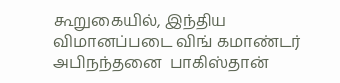கூறுகையில், இந்திய விமானப்படை விங் கமாண்டர் அபிநந்தனை  பாகிஸ்தான்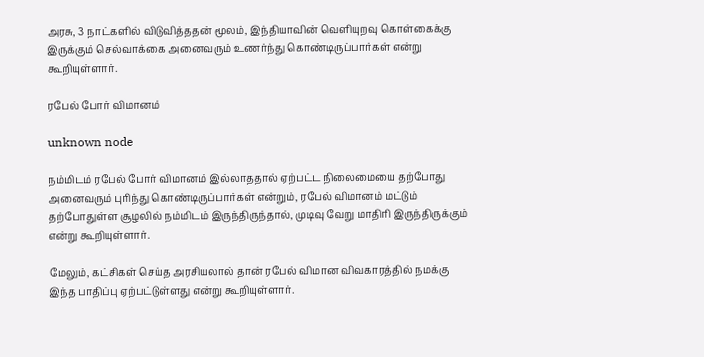அரசு, 3 நாட்களில் விடுவித்ததன் மூலம், இந்தியாவின் வெளியுறவு கொள்கைக்கு இருக்கும் செல்வாக்கை அனைவரும் உணர்ந்து கொண்டிருப்பார்கள் என்று கூறியுள்ளார்.

ரபேல் போர் விமானம்

unknown node

நம்மிடம் ரபேல் போர் விமானம் இல்லாததால் ஏற்பட்ட நிலைமையை தற்போது அனைவரும் புரிந்து கொண்டிருப்பார்கள் என்றும், ரபேல் விமானம் மட்டும் தற்போதுள்ள சூழலில் நம்மிடம் இருந்திருந்தால், முடிவு வேறு மாதிரி இருந்திருக்கும் என்று கூறியுள்ளார்.

மேலும், கட்சிகள் செய்த அரசியலால் தான் ரபேல் விமான விவகாரத்தில் நமக்கு இந்த பாதிப்பு ஏற்பட்டுள்ளது என்று கூறியுள்ளார்.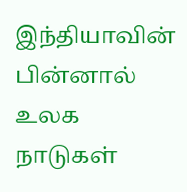இந்தியாவின் பின்னால் உலக நாடுகள்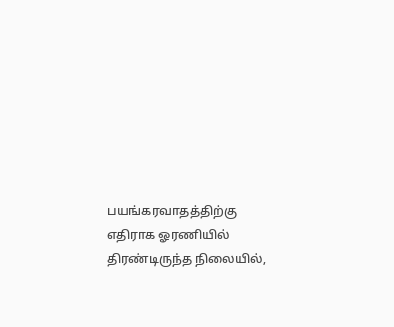பயங்கரவாதத்திற்கு எதிராக ஓரணியில் திரண்டிருந்த நிலையில்,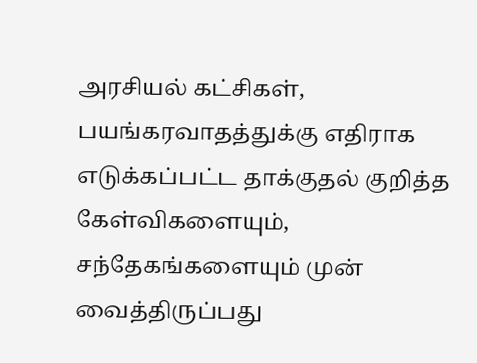அரசியல் கட்சிகள், பயங்கரவாதத்துக்கு எதிராக எடுக்கப்பட்ட தாக்குதல் குறித்த கேள்விகளையும், சந்தேகங்களையும் முன் வைத்திருப்பது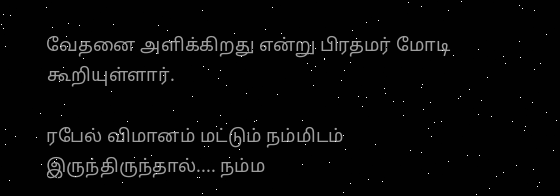வேதனை அளிக்கிறது என்று பிரதமர் மோடி கூறியுள்ளார்.

ரபேல் விமானம் மட்டும் நம்மிடம் இருந்திருந்தால்.... நம்ம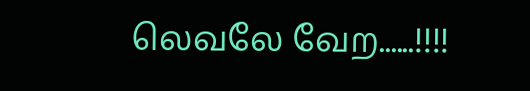லெவலே வேற......!!!!